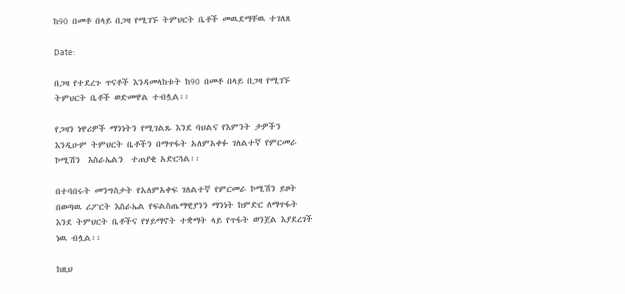ከ90 በመቶ በላይ በጋዛ የሚገኙ ትምህርት ቤቶች መዉደማቸዉ ተገለጸ

Date:

በጋዛ የተደረጉ ጥናቶች እንዳመላከቱት ከ90 በመቶ በላይ በጋዛ የሚገኙ ትምህርት ቤቶች ወድመዋል ተብሏል፡፡

የጋዛን ነዋሪዎች ማንነትን የሚገልጹ እንደ ባህልና የእምንት ታዎችን እንዲሁም ትምህርት ቤቶችን በማጥፋት አለምአቀፉ ገለልተኛ የምርመራ ኮሚሽን  እስራኤልን  ተጠያቂ አድርጓል፡፡

በተባበሩት መንግስታት የአለምአቀፍ ገለልተኛ የምርመራ ኮሚሽን ይዞት በወጣዉ ሪፖርት እስራኤል የፍልስጤማዊያንን ማንነት ከምድር ለማጥፋት እንደ ትምህርት ቤቶችና የሃይማኖት ተቋማት ላይ የጥፋት ወንጀል እያደረገች ነዉ ብሏል፡፡

ከዚህ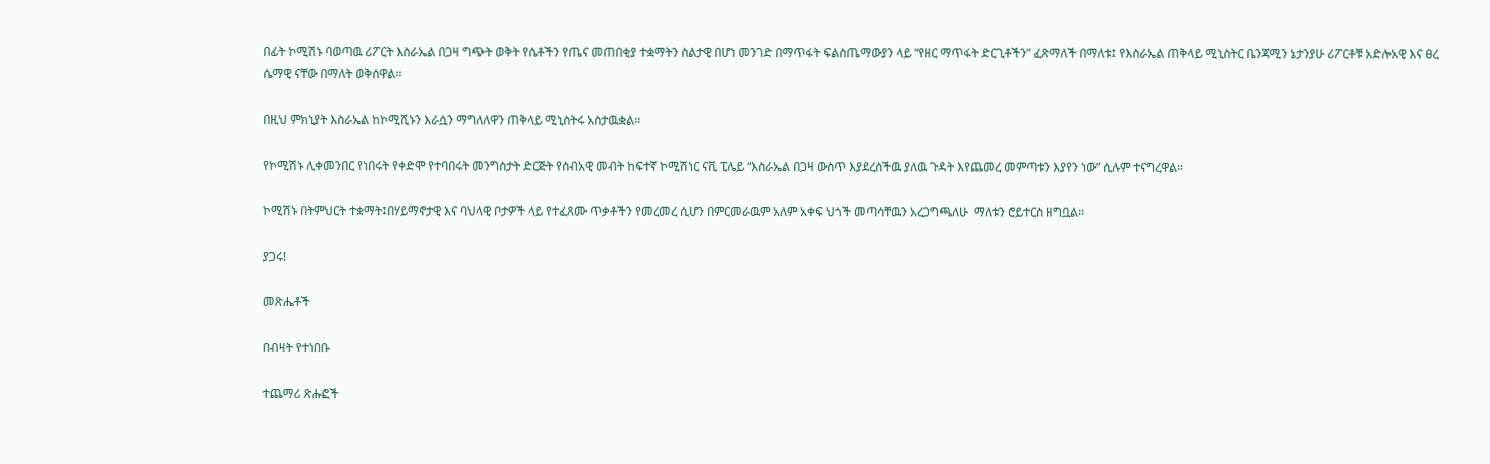በፊት ኮሚሽኑ ባወጣዉ ሪፖርት እስራኤል በጋዛ ግጭት ወቅት የሴቶችን የጤና መጠበቂያ ተቋማትን ስልታዊ በሆነ መንገድ በማጥፋት ፍልስጤማውያን ላይ “የዘር ማጥፋት ድርጊቶችን” ፈጽማለች በማለቱ፤ የእስራኤል ጠቅላይ ሚኒስትር ቤንጃሚን ኔታንያሁ ሪፖርቶቹ አድሎአዊ እና ፀረ ሴማዊ ናቸው በማለት ወቅሰዋል፡፡

በዚህ ምክኒያት እስራኤል ከኮሚሺኑን እራሷን ማግለለዋን ጠቅላይ ሚኒስትሩ አስታዉቋል፡፡

የኮሚሽኑ ሊቀመንበር የነበሩት የቀድሞ የተባበሩት መንግስታት ድርጅት የሰብአዊ መብት ከፍተኛ ኮሚሽነር ናቪ ፒሌይ “እስራኤል በጋዛ ውስጥ እያደረሰችዉ ያለዉ ጉዳት እየጨመረ መምጣቱን እያየን ነው” ሲሉም ተናግረዋል።

ኮሚሽኑ በትምህርት ተቋማት፤በሃይማኖታዊ እና ባህላዊ ቦታዎች ላይ የተፈጸሙ ጥቃቶችን የመረመረ ሲሆን በምርመራዉም አለም አቀፍ ህጎች መጣሳቸዉን አረጋግጫለሁ  ማለቱን ሮይተርስ ዘግቧል፡፡

ያጋሩ!

መጽሔቶች

በብዛት የተነበቡ

ተጨማሪ ጽሑፎች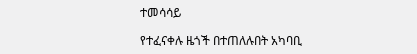ተመሳሳይ

የተፈናቀሉ ዜጎች በተጠለሉበት አካባቢ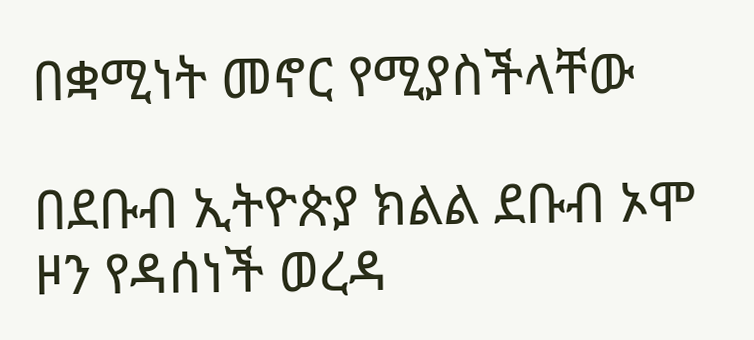በቋሚነት መኖር የሚያስችላቸው

በደቡብ ኢትዮጵያ ክልል ደቡብ ኦሞ ዞን የዳሰነች ወረዳ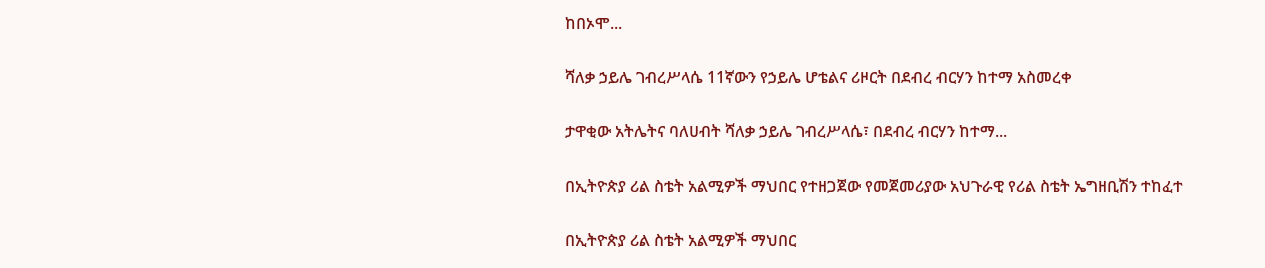ከበኦሞ...

ሻለቃ ኃይሌ ገብረሥላሴ 11ኛውን የኃይሌ ሆቴልና ሪዞርት በደብረ ብርሃን ከተማ አስመረቀ

ታዋቂው አትሌትና ባለሀብት ሻለቃ ኃይሌ ገብረሥላሴ፣ በደብረ ብርሃን ከተማ...

በኢትዮጵያ ሪል ስቴት አልሚዎች ማህበር የተዘጋጀው የመጀመሪያው አህጉራዊ የሪል ስቴት ኤግዘቢሽን ተከፈተ

በኢትዮጵያ ሪል ስቴት አልሚዎች ማህበር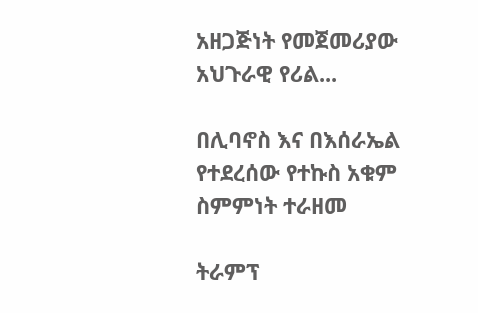አዘጋጅነት የመጀመሪያው አህጉራዊ የሪል...

በሊባኖስ እና በእሰራኤል የተደረሰው የተኩስ አቁም ስምምነት ተራዘመ

ትራምፕ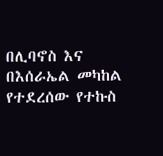በሊባኖስ እና በእሰራኤል መካከል የተደረሰው የተኩስ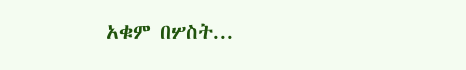አቁም በሦስት...